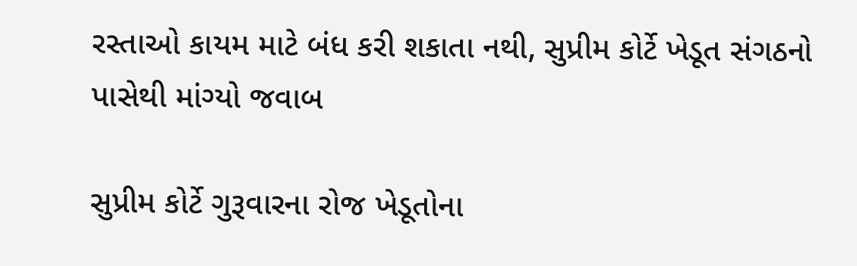રસ્તાઓ કાયમ માટે બંધ કરી શકાતા નથી, સુપ્રીમ કોર્ટે ખેડૂત સંગઠનો પાસેથી માંગ્યો જવાબ

સુપ્રીમ કોર્ટે ગુરૂવારના રોજ ખેડૂતોના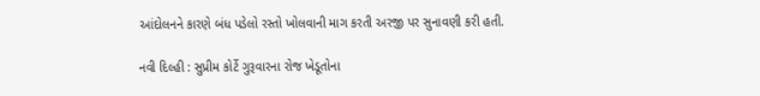આંદોલનને કારણે બંધ પડેલો રસ્તો ખોલવાની માગ કરતી અરજી પર સુનાવણી કરી હતી.

નવી દિલ્હી : સુપ્રીમ કોર્ટે ગુરૂવારના રોજ ખેડૂતોના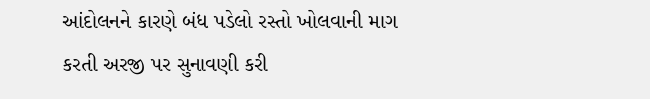આંદોલનને કારણે બંધ પડેલો રસ્તો ખોલવાની માગ કરતી અરજી પર સુનાવણી કરી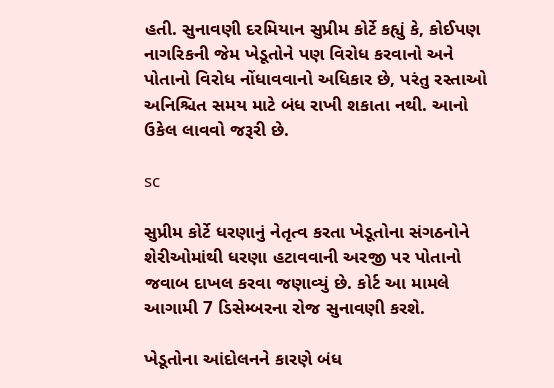હતી. સુનાવણી દરમિયાન સુપ્રીમ કોર્ટે કહ્યું કે, કોઈપણ નાગરિકની જેમ ખેડૂતોને પણ વિરોધ કરવાનો અને પોતાનો વિરોધ નોંધાવવાનો અધિકાર છે, પરંતુ રસ્તાઓ અનિશ્ચિત સમય માટે બંધ રાખી શકાતા નથી. આનો ઉકેલ લાવવો જરૂરી છે.

sc

સુપ્રીમ કોર્ટે ધરણાનું નેતૃત્વ કરતા ખેડૂતોના સંગઠનોને શેરીઓમાંથી ધરણા હટાવવાની અરજી પર પોતાનો જવાબ દાખલ કરવા જણાવ્યું છે. કોર્ટ આ મામલે આગામી 7 ડિસેમ્બરના રોજ સુનાવણી કરશે.

ખેડૂતોના આંદોલનને કારણે બંધ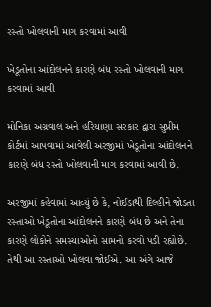રસ્તો ખોલવાની માગ કરવામાં આવી

ખેડૂતોના આંદોલનને કારણે બંધ રસ્તો ખોલવાની માગ કરવામાં આવી

મોનિકા અગ્રવાલ અને હરિયાણા સરકાર દ્વારા સુપ્રીમ કોર્ટમાં આપવામાં આવેલી અરજીમાં ખેડૂતોના આંદોલનને કારણે બંધ રસ્તો ખોલવાની માગ કરવામાં આવી છે.

અરજીમાં કહેવામાં આવ્યું છે કે, નોઈડાથી દિલ્હીને જોડતા રસ્તાઓ ખેડૂતોના આંદોલનને કારણે બંધ છે અને તેના કારણે લોકોને સમસ્યાઓનો સામનો કરવો પડી રહ્યોછે. તેથી આ રસ્તાઓ ખોલવા જોઈએ. આ અંગે આજે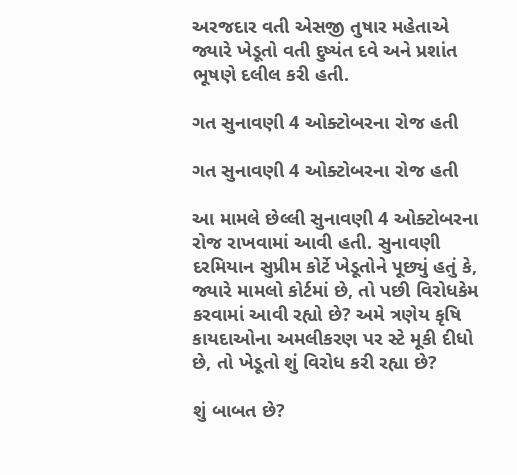અરજદાર વતી એસજી તુષાર મહેતાએ જ્યારે ખેડૂતો વતી દુષ્યંત દવે અને પ્રશાંત ભૂષણે દલીલ કરી હતી.

ગત સુનાવણી 4 ઓક્ટોબરના રોજ હતી

ગત સુનાવણી 4 ઓક્ટોબરના રોજ હતી

આ મામલે છેલ્લી સુનાવણી 4 ઓક્ટોબરના રોજ રાખવામાં આવી હતી. સુનાવણી દરમિયાન સુપ્રીમ કોર્ટે ખેડૂતોને પૂછ્યું હતું કે, જ્યારે મામલો કોર્ટમાં છે, તો પછી વિરોધકેમ કરવામાં આવી રહ્યો છે? અમે ત્રણેય કૃષિ કાયદાઓના અમલીકરણ પર સ્ટે મૂકી દીધો છે, તો ખેડૂતો શું વિરોધ કરી રહ્યા છે?

શું બાબત છે?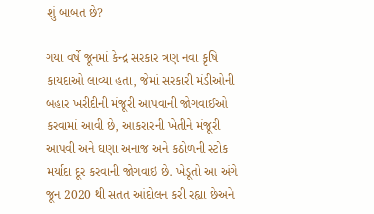શું બાબત છે?

ગયા વર્ષે જૂનમાં કેન્દ્ર સરકાર ત્રણ નવા કૃષિ કાયદાઓ લાવ્યા હતા, જેમાં સરકારી મંડીઓની બહાર ખરીદીની મંજૂરી આપવાની જોગવાઈઓ કરવામાં આવી છે, આકરારની ખેતીને મંજૂરી આપવી અને ઘણા અનાજ અને કઠોળની સ્ટોક મર્યાદા દૂર કરવાની જોગવાઇ છે. ખેડૂતો આ અંગે જૂન 2020 થી સતત આંદોલન કરી રહ્યા છેઅને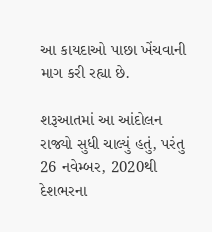આ કાયદાઓ પાછા ખેંચવાની માગ કરી રહ્યા છે.

શરૂઆતમાં આ આંદોલન રાજ્યો સુધી ચાલ્યું હતું, પરંતુ 26 નવેમ્બર, 2020થી દેશભરના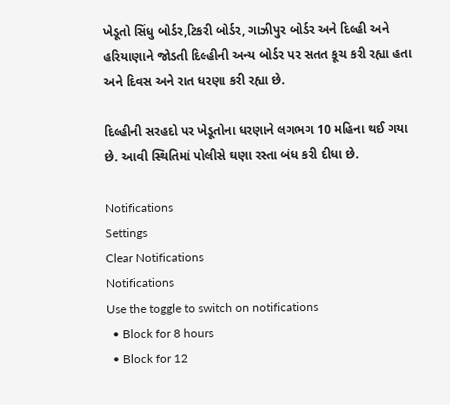ખેડૂતો સિંધુ બોર્ડર,ટિકરી બોર્ડર, ગાઝીપુર બોર્ડર અને દિલ્હી અને હરિયાણાને જોડતી દિલ્હીની અન્ય બોર્ડર પર સતત કૂચ કરી રહ્યા હતા અને દિવસ અને રાત ધરણા કરી રહ્યા છે.

દિલ્હીની સરહદો પર ખેડૂતોના ધરણાને લગભગ 10 મહિના થઈ ગયા છે. આવી સ્થિતિમાં પોલીસે ઘણા રસ્તા બંધ કરી દીધા છે.

Notifications
Settings
Clear Notifications
Notifications
Use the toggle to switch on notifications
  • Block for 8 hours
  • Block for 12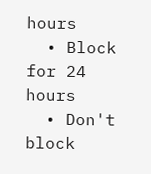hours
  • Block for 24 hours
  • Don't block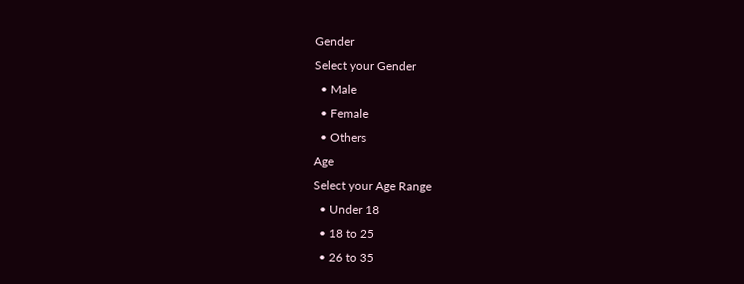Gender
Select your Gender
  • Male
  • Female
  • Others
Age
Select your Age Range
  • Under 18
  • 18 to 25
  • 26 to 35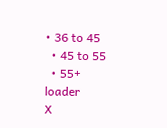• 36 to 45
  • 45 to 55
  • 55+
loader
X